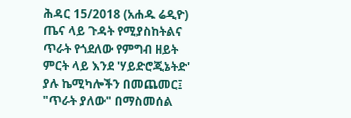ሕዳር 15/2018 (አሐዱ ሬዲዮ) ጤና ላይ ጉዳት የሚያስከትልና ጥራት የጎደለው የምግብ ዘይት ምርት ላይ እንደ 'ሃይድሮጂኔትድ' ያሉ ኬሚካሎችን በመጨመር፤ "ጥራት ያለው" በማስመሰል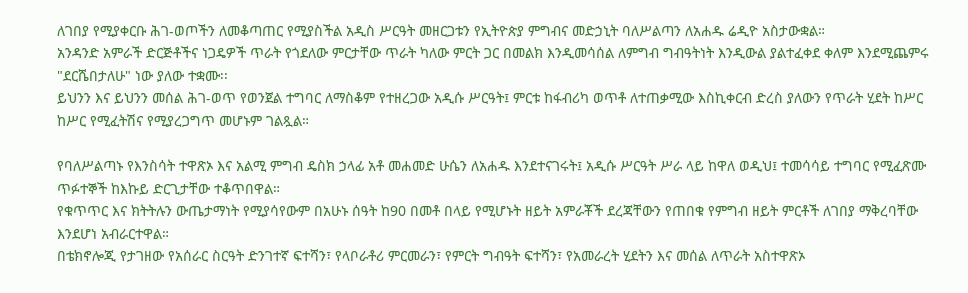ለገበያ የሚያቀርቡ ሕገ-ወጦችን ለመቆጣጠር የሚያስችል አዲስ ሥርዓት መዘርጋቱን የኢትዮጵያ ምግብና መድኃኒት ባለሥልጣን ለአሐዱ ሬዲዮ አስታውቋል።
አንዳንድ አምራች ድርጅቶችና ነጋዴዎች ጥራት የጎደለው ምርታቸው ጥራት ካለው ምርት ጋር በመልክ እንዲመሳሰል ለምግብ ግብዓትነት እንዲውል ያልተፈቀደ ቀለም እንደሚጨምሩ "ደርሼበታለሁ" ነው ያለው ተቋሙ፡፡
ይህንን እና ይህንን መሰል ሕገ-ወጥ የወንጀል ተግባር ለማስቆም የተዘረጋው አዲሱ ሥርዓት፤ ምርቱ ከፋብሪካ ወጥቶ ለተጠቃሚው እስኪቀርብ ድረስ ያለውን የጥራት ሂደት ከሥር ከሥር የሚፈትሽና የሚያረጋግጥ መሆኑም ገልጿል።

የባለሥልጣኑ የእንስሳት ተዋጽኦ እና አልሚ ምግብ ዴስክ ኃላፊ አቶ መሐመድ ሁሴን ለአሐዱ እንደተናገሩት፤ አዲሱ ሥርዓት ሥራ ላይ ከዋለ ወዲህ፤ ተመሳሳይ ተግባር የሚፈጽሙ ጥፉተኞች ከእኩይ ድርጊታቸው ተቆጥበዋል።
የቁጥጥር እና ክትትሉን ውጤታማነት የሚያሳየውም በአሁኑ ሰዓት ከ90 በመቶ በላይ የሚሆኑት ዘይት አምራቾች ደረጃቸውን የጠበቁ የምግብ ዘይት ምርቶች ለገበያ ማቅረባቸው እንደሆነ አብራርተዋል።
በቴክኖሎጂ የታገዘው የአሰራር ስርዓት ድንገተኛ ፍተሻን፣ የላቦራቶሪ ምርመራን፣ የምርት ግብዓት ፍተሻን፣ የአመራረት ሂደትን እና መሰል ለጥራት አስተዋጽኦ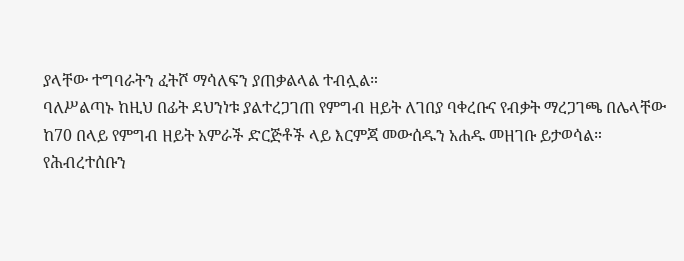ያላቸው ተግባራትን ፈትሾ ማሳለፍን ያጠቃልላል ተብሏል።
ባለሥልጣኑ ከዚህ በፊት ደህንነቱ ያልተረጋገጠ የምግብ ዘይት ለገበያ ባቀረቡና የብቃት ማረጋገጫ በሌላቸው ከ70 በላይ የምግብ ዘይት አምራች ድርጅቶች ላይ እርምጃ መውሰዱን አሐዱ መዘገቡ ይታወሳል።
የሕብረተሰቡን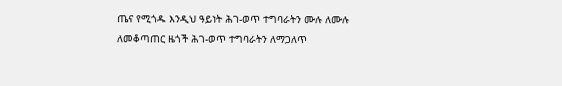ጤና የሚጎዱ እንዲህ ዓይነት ሕገ-ወጥ ተግባራትን ሙሉ ለሙሉ ለመቆጣጠር ዜጎች ሕገ-ወጥ ተግባራትን ለማጋለጥ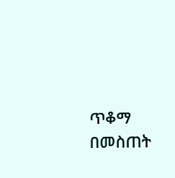ጥቆማ በመስጠት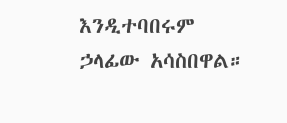እንዲተባበሩም ኃላፊው አሳስበዋል።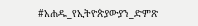#አሐዱ_የኢትዮጵያውያን_ድምጽ